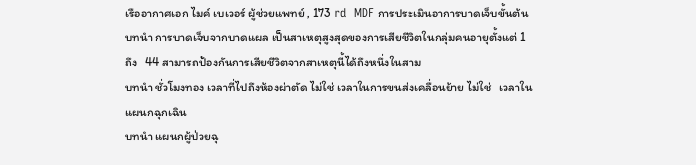เรืออากาศเอก ไมค์ เบเวอร์ ผู้ช่วยแพทย์ , 173 rd  MDF การประเมินอาการบาดเจ็บขั้นต้น
บทนำ การบาดเจ็บจากบาดแผล เป็นสาเหตุสูงสุดของการเสียชีวิตในกลุ่มคนอายุตั้งแต่ 1  ถึง   44 สามารถป้องกันการเสียชีวิตจากสาเหตุนี้ได้ถึงหนึ่งในสาม
บทนำ ชั่วโมงทอง เวลาที่ไปถึงห้องผ่าตัด ไม่ใช่ เวลาในการขนส่งเคลื่อนย้าย ไม่ใช่   เวลาในแผนกฉุกเฉิน
บทนำ แผนกผู้ป่วยฉุ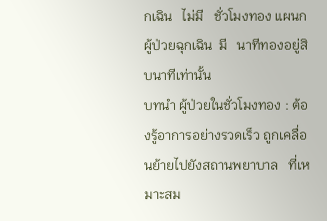กเฉิน   ไม่มี   ชั่วโมงทอง แผนกผู้ป่วยฉุกเฉิน  มี   นาทีทองอยู่สิบนาทีเท่านั้น
บทนำ ผู้ป่วยในชั่วโมงทอง : ต้องรู้อาการอย่างรวดเร็ว ถูกเคลื่อนย้ายไปยังสถานพยาบาล   ที่เหมาะสม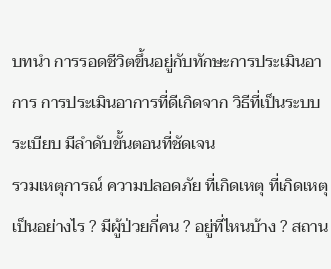บทนำ การรอดชีวิตขึ้นอยู่กับทักษะการประเมินอาการ การประเมินอาการที่ดีเกิดจาก วิธีที่เป็นระบบระเบียบ มีลำดับขั้นตอนที่ชัดเจน
รวมเหตุการณ์ ความปลอดภัย ที่เกิดเหตุ ที่เกิดเหตุเป็นอย่างไร ? มีผู้ป่วยกี่คน ? อยู่ที่ไหนบ้าง ? สถาน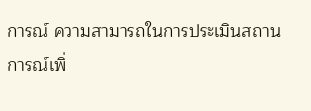การณ์ ความสามารถในการประเมินสถานการณ์เพิ่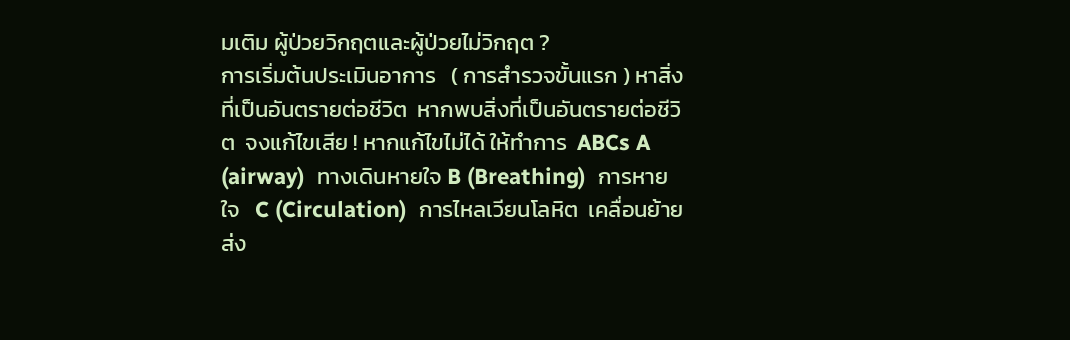มเติม ผู้ป่วยวิกฤตและผู้ป่วยไม่วิกฤต ?
การเริ่มต้นประเมินอาการ   ( การสำรวจขั้นแรก ) หาสิ่งที่เป็นอันตรายต่อชีวิต  หากพบสิ่งที่เป็นอันตรายต่อชีวิต  จงแก้ไขเสีย ! หากแก้ไขไม่ได้ ให้ทำการ  ABCs A (airway)  ทางเดินหายใจ B (Breathing)  การหายใจ   C (Circulation)  การไหลเวียนโลหิต  เคลื่อนย้ายส่ง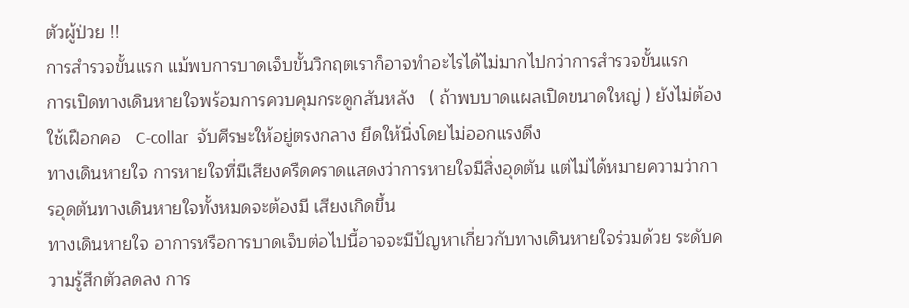ตัวผู้ป่วย !!
การสำรวจขั้นแรก แม้พบการบาดเจ็บขั้นวิกฤตเราก็อาจทำอะไรได้ไม่มากไปกว่าการสำรวจขั้นแรก
การเปิดทางเดินหายใจพร้อมการควบคุมกระดูกสันหลัง   ( ถ้าพบบาดแผลเปิดขนาดใหญ่ ) ยังไม่ต้องใช้เฝือกคอ   C-collar  จับศีรษะให้อยู่ตรงกลาง ยึดให้นิ่งโดยไม่ออกแรงดึง
ทางเดินหายใจ การหายใจที่มีเสียงครืดคราดแสดงว่าการหายใจมีสิ่งอุดตัน แต่ไม่ได้หมายความว่าการอุดตันทางเดินหายใจทั้งหมดจะต้องมี เสียงเกิดขึ้น
ทางเดินหายใจ อาการหรือการบาดเจ็บต่อไปนี้อาจจะมีปัญหาเกี่ยวกับทางเดินหายใจร่วมด้วย ระดับความรู้สึกตัวลดลง การ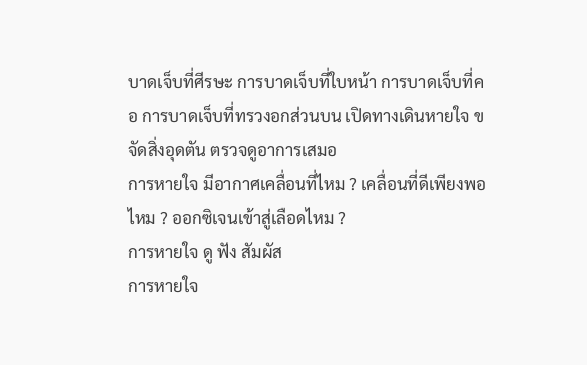บาดเจ็บที่ศีรษะ การบาดเจ็บที่ใบหน้า การบาดเจ็บที่คอ การบาดเจ็บที่ทรวงอกส่วนบน เปิดทางเดินหายใจ ขจัดสิ่งอุดตัน ตรวจดูอาการเสมอ
การหายใจ มีอากาศเคลื่อนที่ไหม ? เคลื่อนที่ดีเพียงพอไหม ? ออกซิเจนเข้าสู่เลือดไหม ?
การหายใจ ดู ฟัง สัมผัส
การหายใจ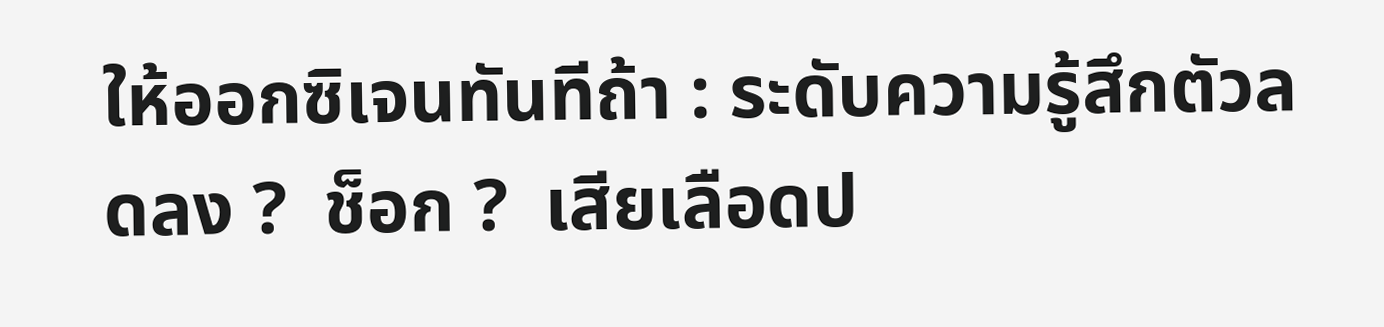ให้ออกซิเจนทันทีถ้า : ระดับความรู้สึกตัวลดลง ?  ช็อก ?  เสียเลือดป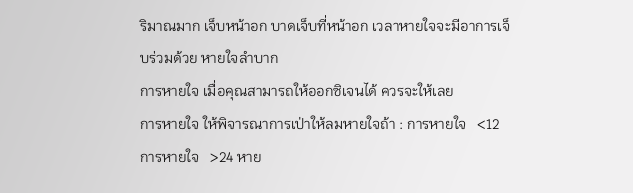ริมาณมาก เจ็บหน้าอก บาดเจ็บที่หน้าอก เวลาหายใจจะมีอาการเจ็บร่วมด้วย หายใจลำบาก
การหายใจ เมื่อคุณสามารถให้ออกซิเจนได้ ควรจะให้เลย
การหายใจ ให้พิจารณาการเป่าให้ลมหายใจถ้า : การหายใจ   <12 การหายใจ   >24 หาย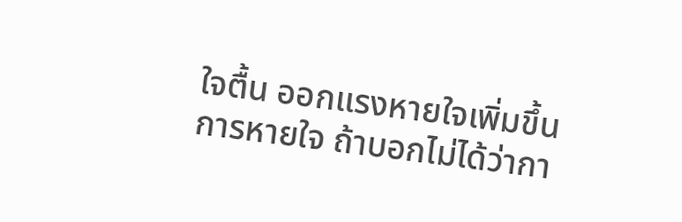ใจตื้น ออกแรงหายใจเพิ่มขึ้น
การหายใจ ถ้าบอกไม่ได้ว่ากา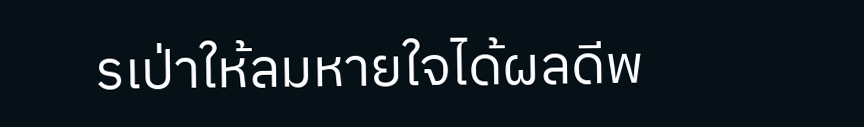รเป่าให้ลมหายใจได้ผลดีพ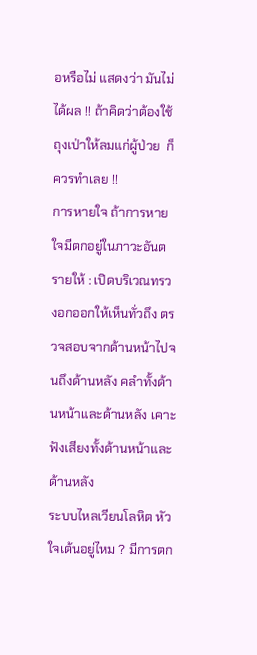อหรือไม่ แสดงว่า มันไม่ได้ผล !! ถ้าคิดว่าต้องใช้ถุงเป่าให้ลมแก่ผู้ป่วย  ก็ควรทำเลย !!
การหายใจ ถ้าการหายใจมีตกอยู่ในภาวะอันตรายให้ : เปิดบริเวณทรวงอกออกให้เห็นทั่วถึง ตรวจสอบจากด้านหน้าไปจนถึงด้านหลัง คลำทั้งด้านหน้าและด้านหลัง เคาะฟังเสียงทั้งด้านหน้าและด้านหลัง
ระบบไหลเวียนโลหิต หัวใจเต้นอยู่ไหม ? มีการตก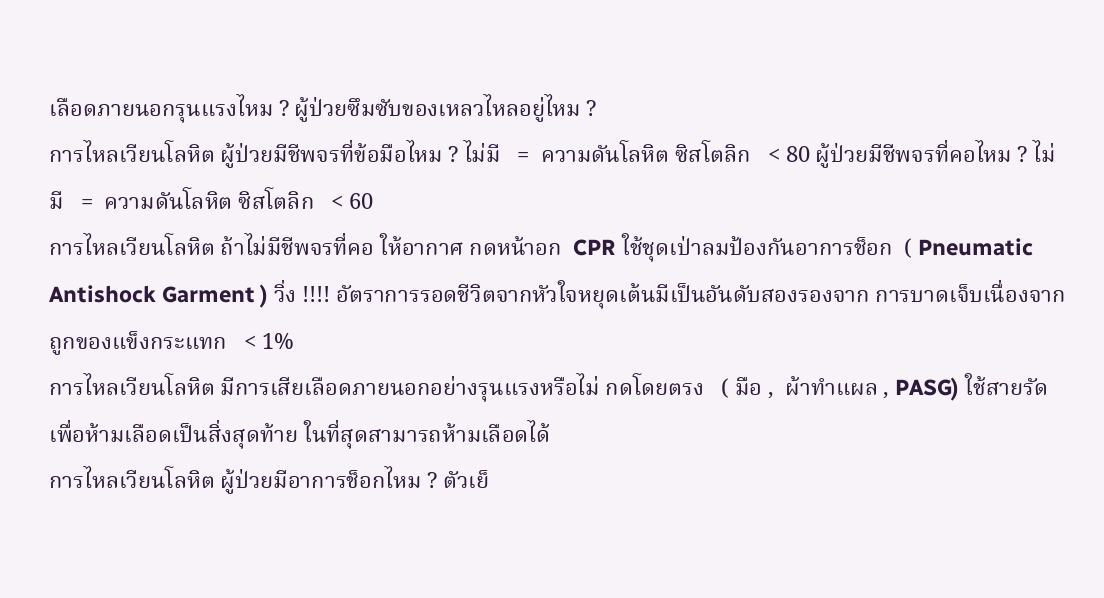เลือดภายนอกรุนแรงไหม ? ผู้ป่วยซึมซับของเหลวไหลอยู่ไหม ?
การไหลเวียนโลหิต ผู้ป่วยมีชีพจรที่ข้อมือไหม ? ไม่มี   =  ความดันโลหิต ซิสโตลิก   < 80 ผู้ป่วยมีชีพจรที่คอไหม ? ไม่มี   =  ความดันโลหิต ซิสโตลิก   < 60
การไหลเวียนโลหิต ถ้าไม่มีชีพจรที่คอ ให้อากาศ กดหน้าอก  CPR ใช้ชุดเป่าลมป้องกันอาการช็อก  ( Pneumatic Antishock Garment ) วิ่ง !!!! อัตราการรอดชีวิตจากหัวใจหยุดเต้นมีเป็นอันดับสองรองจาก การบาดเจ็บเนื่องจากถูกของแข็งกระแทก   < 1%
การไหลเวียนโลหิต มีการเสียเลือดภายนอกอย่างรุนแรงหรือไม่ กดโดยตรง   ( มือ ,  ผ้าทำแผล , PASG) ใช้สายรัดเพื่อห้ามเลือดเป็นสิ่งสุดท้าย ในที่สุดสามารถห้ามเลือดได้
การไหลเวียนโลหิต ผู้ป่วยมีอาการช็อกไหม ? ตัวเย็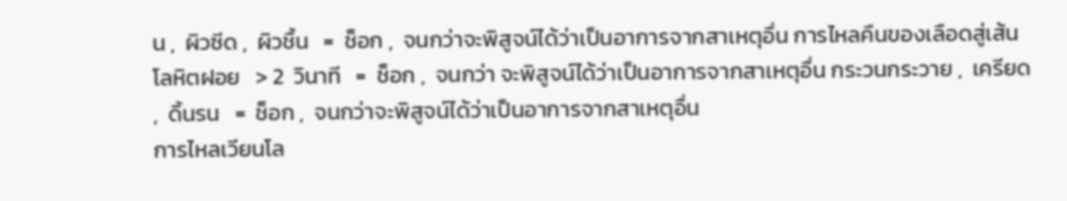น ,  ผิวซีด ,  ผิวชื้น   =  ช็อก ,  จนกว่าจะพิสูจน์ได้ว่าเป็นอาการจากสาเหตุอื่น การไหลคืนของเลือดสู่เส้นโลหิตฝอย   > 2  วินาที   =  ช็อก ,  จนกว่า จะพิสูจน์ได้ว่าเป็นอาการจากสาเหตุอื่น กระวนกระวาย ,  เครียด ,  ดิ้นรน   =  ช็อก ,  จนกว่าจะพิสูจน์ได้ว่าเป็นอาการจากสาเหตุอื่น
การไหลเวียนโล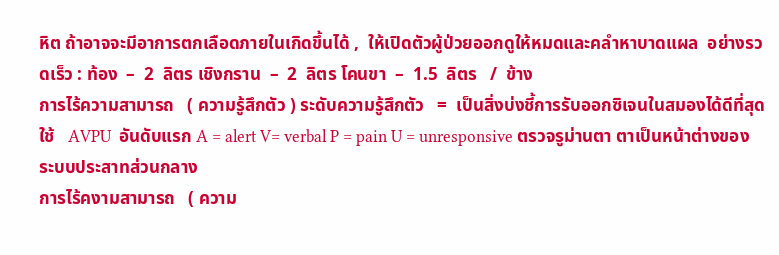หิต ถ้าอาจจะมีอาการตกเลือดภายในเกิดขึ้นได้ ,  ให้เปิดตัวผู้ป่วยออกดูให้หมดและคลำหาบาดแผล  อย่างรวดเร็ว : ท้อง  –  2  ลิตร เชิงกราน  –  2  ลิตร โคนขา  –  1.5  ลิตร   /  ข้าง
การไร้ความสามารถ   ( ความรู้สึกตัว ) ระดับความรู้สึกตัว   =  เป็นสิ่งบ่งชี้การรับออกซิเจนในสมองได้ดีที่สุด ใช้   AVPU  อันดับแรก A = alert V= verbal P = pain U = unresponsive ตรวจรูม่านตา ตาเป็นหน้าต่างของระบบประสาทส่วนกลาง
การไร้คงามสามารถ   ( ความ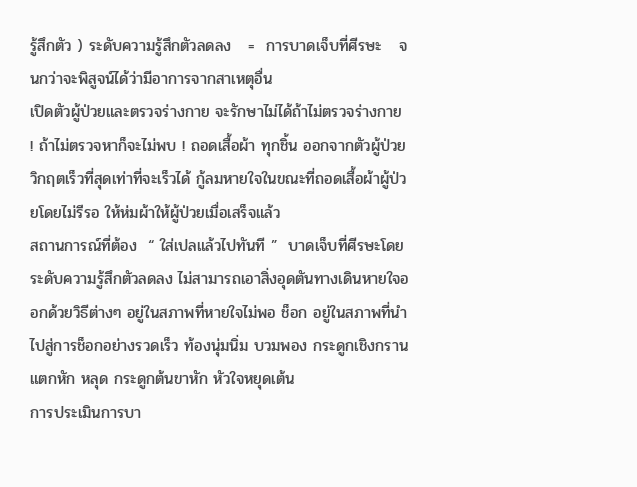รู้สึกตัว ) ระดับความรู้สึกตัวลดลง   =  การบาดเจ็บที่ศีรษะ   จนกว่าจะพิสูจน์ได้ว่ามีอาการจากสาเหตุอื่น
เปิดตัวผู้ป่วยและตรวจร่างกาย จะรักษาไม่ได้ถ้าไม่ตรวจร่างกาย ! ถ้าไม่ตรวจหาก็จะไม่พบ ! ถอดเสื้อผ้า ทุกชิ้น ออกจากตัวผู้ป่วยวิกฤตเร็วที่สุดเท่าที่จะเร็วได้ กู้ลมหายใจในขณะที่ถอดเสื้อผ้าผู้ป่วยโดยไม่รีรอ ให้ห่มผ้าให้ผู้ป่วยเมื่อเสร็จแล้ว
สถานการณ์ที่ต้อง  “ ใส่เปลแล้วไปทันที ”  บาดเจ็บที่ศีรษะโดยระดับความรู้สึกตัวลดลง ไม่สามารถเอาสิ่งอุดตันทางเดินหายใจออกด้วยวิธีต่างๆ อยู่ในสภาพที่หายใจไม่พอ ช็อก อยู่ในสภาพที่นำไปสู่การช็อกอย่างรวดเร็ว ท้องนุ่มนิ่ม บวมพอง กระดูกเชิงกรานแตกหัก หลุด กระดูกต้นขาหัก หัวใจหยุดเต้น
การประเมินการบา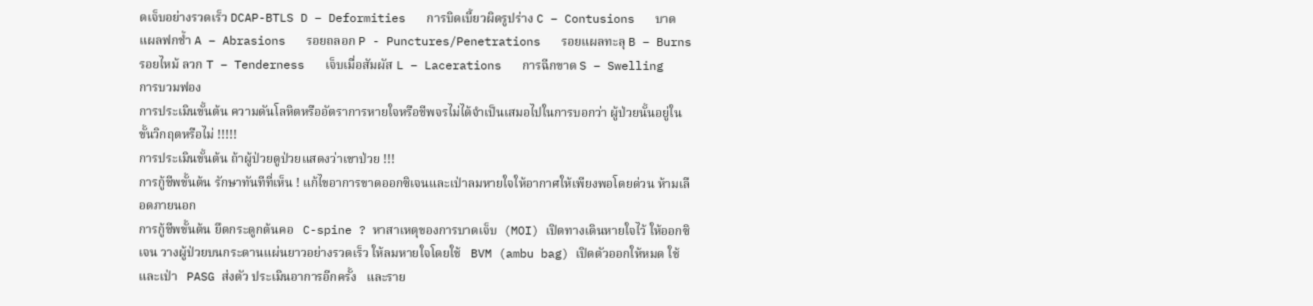ดเจ็บอย่างรวดเร็ว DCAP-BTLS D – Deformities   การบิดเบี้ยวผิดรูปร่าง C – Contusions   บาดแผลฟกช้ำ A – Abrasions   รอยถลอก P - Punctures/Penetrations   รอยแผลทะลุ B – Burns   รอยไหม้ ลวก T – Tenderness   เจ็บเมื่อสัมผัส L – Lacerations   การฉีกขาด S – Swelling   การบวมฟอง
การประเมินขั้นต้น ความดันโลหิตหรืออัตราการหายใจหรือชีพจรไม่ได้จำเป็นเสมอไปในการบอกว่า ผู้ป่วยนั้นอยู่ในขั้นวิกฤตหรือไม่ !!!!!
การประเมินขั้นต้น ถ้าผู้ป่วยดูป่วยแสดงว่าเขาป่วย !!!
การกู้ชีพขั้นต้น รักษาทันทีที่เห็น ! แก้ไขอาการขาดออกซิเจนและเป่าลมหายใจให้อากาศให้เพียงพอโดยด่วน ห้ามเลือดภายนอก
การกู้ชีพขั้นต้น ยึดกระดูกต้นคอ   C-spine ? หาสาเหตุของการบาดเจ็บ  (MOI) เปิดทางเดินหายใจไว้ ให้ออกซิเจน วางผู้ป่วยบนกระดานแผ่นยาวอย่างรวดเร็ว ให้ลมหายใจโดยใช้   BVM (ambu bag) เปิดตัวออกให้หมด ใช้และเป่า   PASG ส่งตัว ประเมินอาการอีกครั้ง   และราย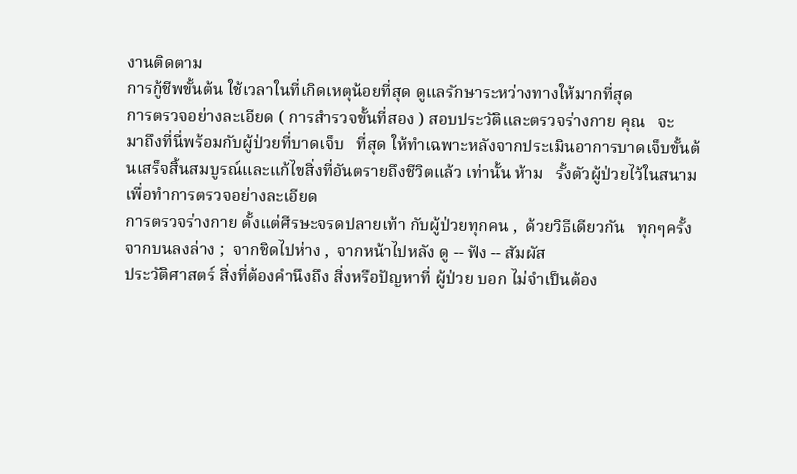งานติดตาม
การกู้ชีพขั้นต้น ใช้เวลาในที่เกิดเหตุน้อยที่สุด ดูแลรักษาระหว่างทางให้มากที่สุด
การตรวจอย่างละเอียด ( การสำรวจขั้นที่สอง ) สอบประวัติและตรวจร่างกาย คุณ   จะ  มาถึงที่นี่พร้อมกับผู้ป่วยที่บาดเจ็บ   ที่สุด ให้ทำเฉพาะหลังจากประเมินอาการบาดเจ็บขั้นต้นเสร็จสิ้นสมบูรณ์และแก้ไขสิ่งที่อันตรายถึงชีวิตแล้ว เท่านั้น ห้าม   รั้งตัวผู้ป่วยไว้ในสนามเพื่อทำการตรวจอย่างละเอียด
การตรวจร่างกาย ตั้งแต่ศีรษะจรดปลายเท้า กับผู้ป่วยทุกคน ,  ด้วยวิธีเดียวกัน   ทุกๆครั้ง จากบนลงล่าง ;  จากชิดไปห่าง ,  จากหน้าไปหลัง ดู -- ฟัง -- สัมผัส
ประวัติศาสตร์ สิ่งที่ต้องคำนึงถึง สิ่งหรือปัญหาที่ ผู้ป่วย บอก ไม่จำเป็นต้อง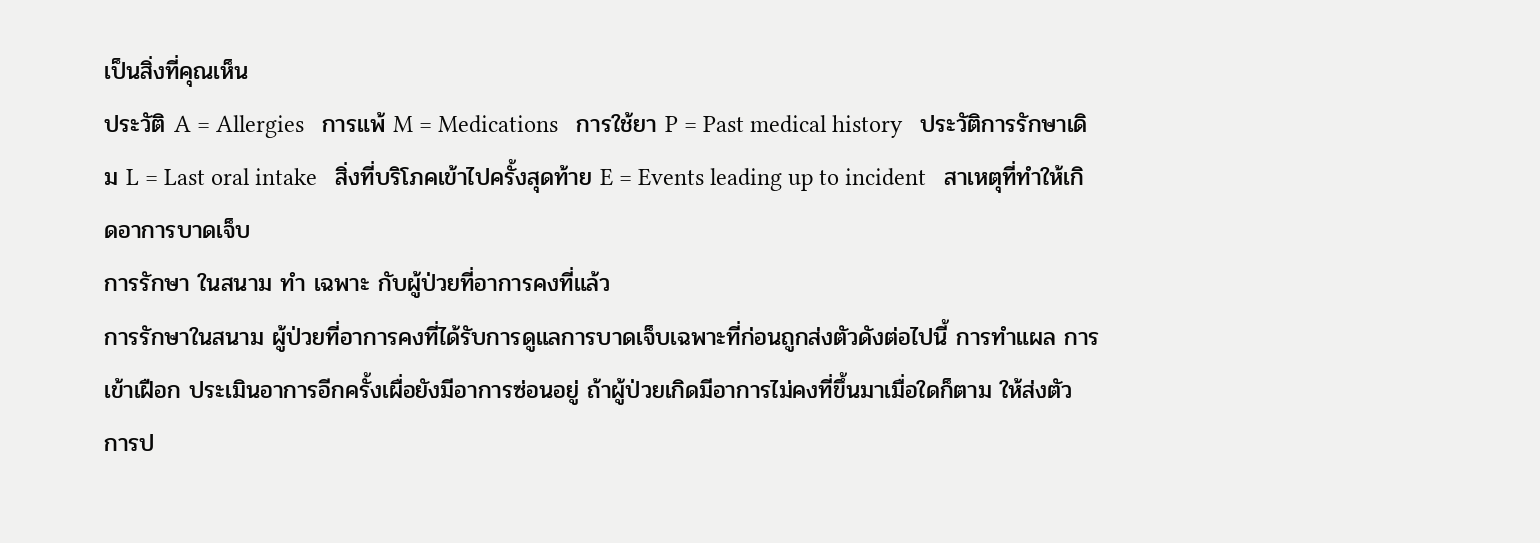เป็นสิ่งที่คุณเห็น
ประวัติ A = Allergies   การแพ้ M = Medications   การใช้ยา P = Past medical history   ประวัติการรักษาเดิม L = Last oral intake   สิ่งที่บริโภคเข้าไปครั้งสุดท้าย E = Events leading up to incident   สาเหตุที่ทำให้เกิดอาการบาดเจ็บ
การรักษา ในสนาม ทำ เฉพาะ กับผู้ป่วยที่อาการคงที่แล้ว
การรักษาในสนาม ผู้ป่วยที่อาการคงที่ได้รับการดูแลการบาดเจ็บเฉพาะที่ก่อนถูกส่งตัวดังต่อไปนี้ การทำแผล การเข้าเฝือก ประเมินอาการอีกครั้งเผื่อยังมีอาการซ่อนอยู่ ถ้าผู้ป่วยเกิดมีอาการไม่คงที่ขึ้นมาเมื่อใดก็ตาม ให้ส่งตัว
การป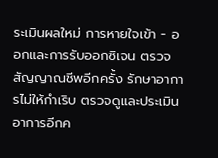ระเมินผลใหม่ การหายใจเข้า - ออกและการรับออกซิเจน ตรวจสัญญาณชีพอีกครั้ง รักษาอาการไม่ให้กำเริบ ตรวจดูและประเมินอาการอีกค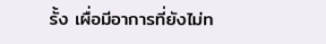รั้ง เผื่อมีอาการที่ยังไม่ท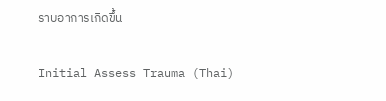ราบอาการเกิดขึ้น

Initial Assess Trauma (Thai)